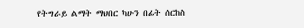የትግራይ ልማት ማህበር ካሁን በፊት ሰርከስ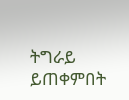ትግራይ ይጠቀምበት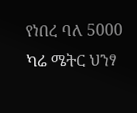የነበረ ባለ 5000 ካሬ ሜትር ህንፃ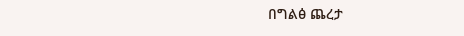በግልፅ ጨረታ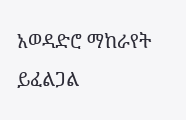አወዳድሮ ማከራየት ይፈልጋል